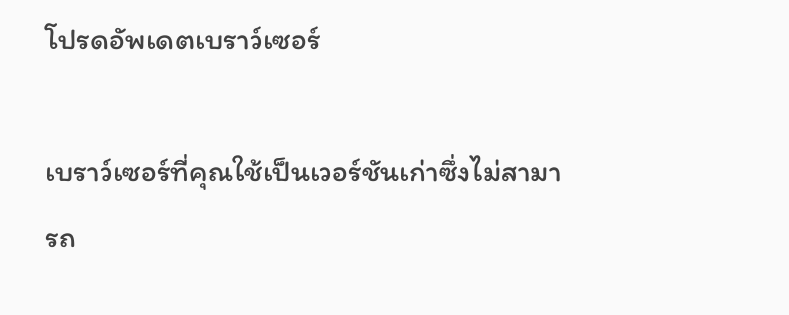โปรดอัพเดตเบราว์เซอร์

เบราว์เซอร์ที่คุณใช้เป็นเวอร์ชันเก่าซึ่งไม่สามารถ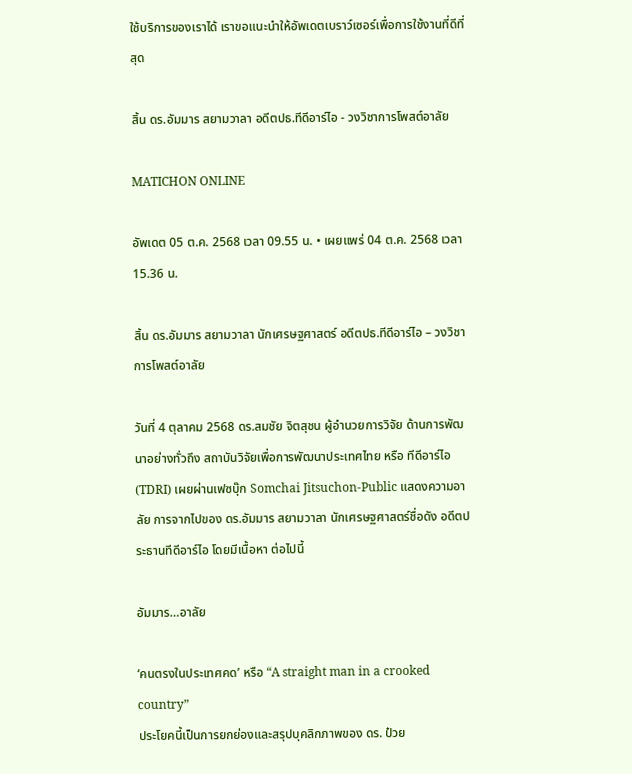ใช้บริการของเราได้ เราขอแนะนำให้อัพเดตเบราว์เซอร์เพื่อการใช้งานที่ดีที่สุด

สิ้น ดร.อัมมาร สยามวาลา อดีตปธ.ทีดีอาร์ไอ - วงวิชาการโพสต์อาลัย

MATICHON ONLINE

อัพเดต 05 ต.ค. 2568 เวลา 09.55 น. • เผยแพร่ 04 ต.ค. 2568 เวลา 15.36 น.

สิ้น ดร.อัมมาร สยามวาลา นักเศรษฐศาสตร์ อดีตปธ.ทีดีอาร์ไอ – วงวิชาการโพสต์อาลัย

วันที่ 4 ตุลาคม 2568 ดร.สมชัย จิตสุชน ผู้อำนวยการวิจัย ด้านการพัฒนาอย่างทั่วถึง สถาบันวิจัยเพื่อการพัฒนาประเทศไทย หรือ ทีดีอาร์ไอ (TDRI) เผยผ่านเฟซบุ๊ก Somchai Jitsuchon-Public แสดงความอาลัย การจากไปของ ดร.อัมมาร สยามวาลา นักเศรษฐศาสตร์ชื่อดัง อดีตประธานทีดีอาร์ไอ โดยมีเนื้อหา ต่อไปนี้

อัมมาร…อาลัย

‘คนตรงในประเทศคด’ หรือ “A straight man in a crooked country”
ประโยคนี้เป็นการยกย่องและสรุปบุคลิกภาพของ ดร. ป๋วย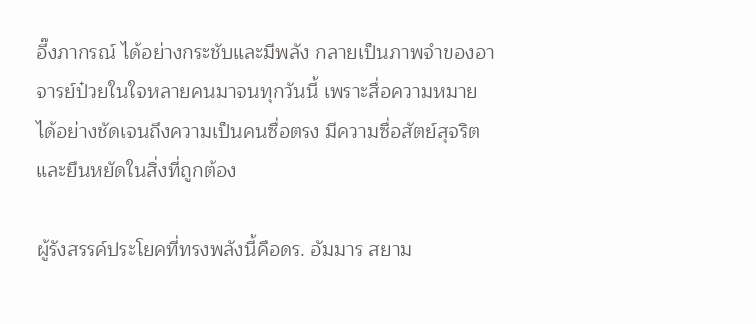อึ๊งภากรณ์ ได้อย่างกระชับและมีพลัง กลายเป็นภาพจำของอาจารย์ป๋วยในใจหลายคนมาจนทุกวันนี้ เพราะสื่อความหมายได้อย่างชัดเจนถึงความเป็นคนซื่อตรง มีความซื่อสัตย์สุจริต และยืนหยัดในสิ่งที่ถูกต้อง

ผู้รังสรรค์ประโยคที่ทรงพลังนี้คือดร. อัมมาร สยาม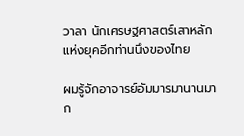วาลา นักเศรษฐศาสตร์เสาหลักแห่งยุคอีกท่านนึงของไทย

ผมรู้จักอาจารย์อัมมารมานานมาก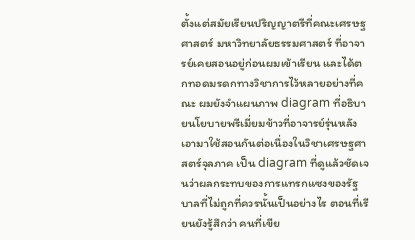ตั้งแต่สมัยเรียนปริญญาตรีที่คณะเศรษฐศาสตร์ มหาวิทยาลัยธรรมศาสตร์ ที่อาจารย์เคยสอนอยู่ก่อนผมเข้าเรียน และได้ตกทอดมรดกทางวิชาการไว้หลายอย่างที่คณะ ผมยังจำแผนภาพ diagram ที่อธิบายนโยบายพรีเมี่ยมข้าวที่อาจารย์รุ่นหลังเอามาใช้สอนกันต่อเนื่องในวิชาเศรษฐศาสตร์จุลภาค เป็น diagram ที่ดูแล้วชัดเจนว่าผลกระทบของการแทรกแซงของรัฐบาลที่ไม่ถูกที่ควรนั้นเป็นอย่างไร ตอนที่เรียนยังรู้สึกว่า คนที่เขีย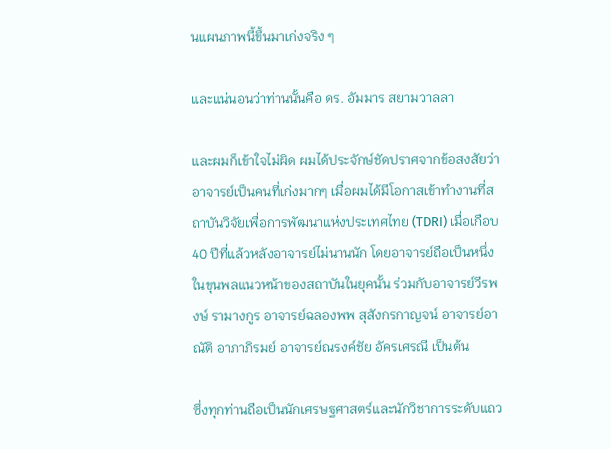นแผนภาพนี้ขึ้นมาเก่งจริง ๆ

และแน่นอนว่าท่านนั้นคือ ดร. อัมมาร สยามวาลลา

และผมก็เข้าใจไม่ผิด ผมได้ประจักษ์ชัดปราศจากข้อสงสัยว่าอาจารย์เป็นคนที่เก่งมากๆ เมื่อผมได้มีโอกาสเข้าทำงานที่สถาบันวิจัยเพื่อการพัฒนาแห่งประเทศไทย (TDRI) เมื่อเกือบ 40 ปีที่แล้วหลังอาจารย์ไม่นานนัก โดยอาจารย์ถือเป็นหนึ่งในขุนพลแนวหน้าของสถาบันในยุคนั้น ร่วมกับอาจารย์วีรพงษ์ รามางกูร อาจารย์ฉลองพพ สุสังกรกาญจน์ อาจารย์อาณัติ อาภาภิรมย์ อาจารย์ณรงค์ชัย อัครเศรณี เป็นต้น

ซึ่งทุกท่านถือเป็นนักเศรษฐศาสตร์และนักวิชาการระดับแถว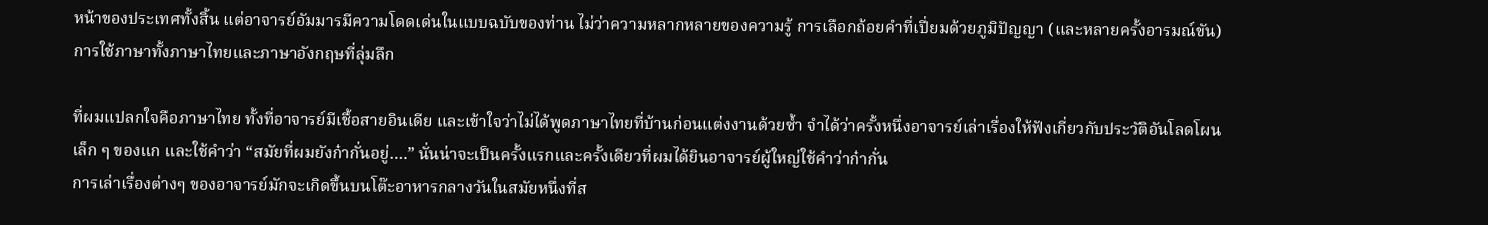หน้าของประเทศทั้งสิ้น แต่อาจารย์อัมมารมีความโดดเด่นในแบบฉบับของท่าน ไม่ว่าความหลากหลายของความรู้ การเลือกถ้อยคำที่เปี่ยมด้วยภูมิปัญญา (และหลายครั้งอารมณ์ขัน) การใช้ภาษาทั้งภาษาไทยและภาษาอังกฤษที่ลุ่มลึก

ที่ผมแปลกใจคือภาษาไทย ทั้งที่อาจารย์มีเชื้อสายอินเดีย และเข้าใจว่าไม่ได้พูดภาษาไทยที่บ้านก่อนแต่งงานด้วยซ้ำ จำได้ว่าครั้งหนึ่งอาจารย์เล่าเรื่องให้ฟังเกี่ยวกับประวัติอันโลดโผนเล็ก ๆ ของแก และใช้คำว่า “สมัยที่ผมยังก๋ากั่นอยู่….” นั่นน่าจะเป็นครั้งแรกและครั้งเดียวที่ผมได้ยินอาจารย์ผู้ใหญ่ใช้คำว่าก๋ากั่น
การเล่าเรื่องต่างๆ ของอาจารย์มักจะเกิดขึ้นบนโต๊ะอาหารกลางวันในสมัยหนึ่งที่ส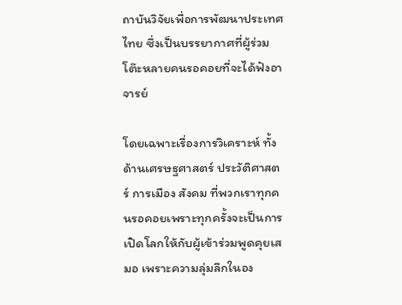ถาบันวิจัยเพื่อการพัฒนาประเทศไทย ซึ่งเป็นบรรยากาศที่ผู้ร่วมโต๊ะหลายคนรอคอยที่จะได้ฟังอาจารย์

โดยเฉพาะเรื่องการวิเคราะห์ ทั้งด้านเศรษฐศาสตร์ ประวัติศาสตร์ การเมือง สังคม ที่พวกเราทุกคนรอคอยเพราะทุกครั้งจะเป็นการเปิดโลกให้กับผู้เข้าร่วมพูดคุยเสมอ เพราะความลุ่มลึกในอง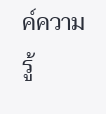ค์ความรู้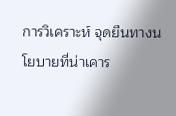การวิเคราะห์ จุดยืนทางนโยบายที่น่าเคาร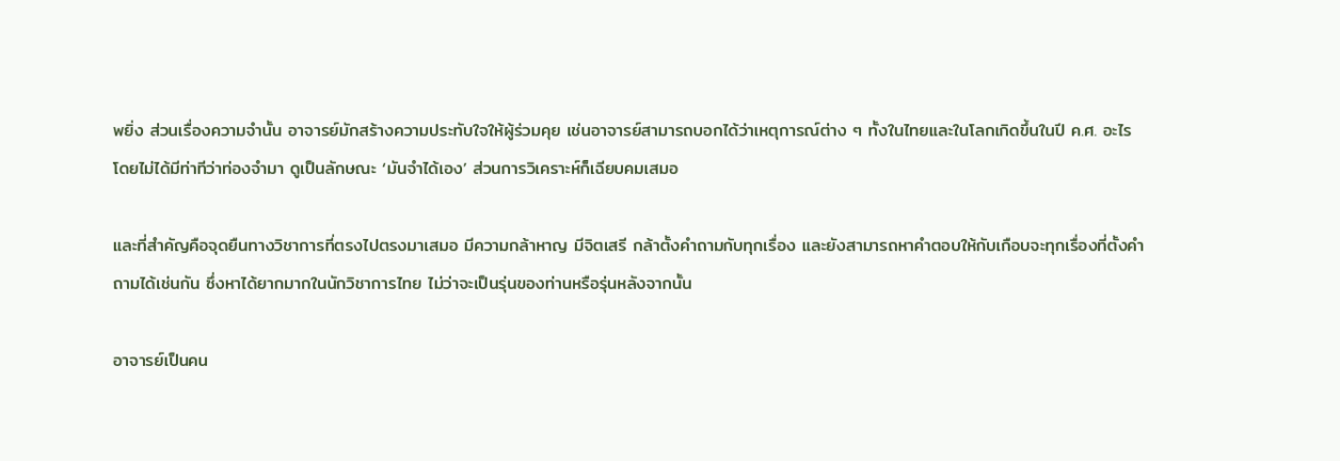พยิ่ง ส่วนเรื่องความจำนั้น อาจารย์มักสร้างความประทับใจให้ผู้ร่วมคุย เช่นอาจารย์สามารถบอกได้ว่าเหตุการณ์ต่าง ๆ ทั้งในไทยและในโลกเกิดขึ้นในปี ค.ศ. อะไรโดยไม่ได้มีท่าทีว่าท่องจำมา ดูเป็นลักษณะ ‘มันจำได้เอง’ ส่วนการวิเคราะห์ก็เฉียบคมเสมอ

และที่สำคัญคือจุดยืนทางวิชาการที่ตรงไปตรงมาเสมอ มีความกล้าหาญ มีจิตเสรี กล้าตั้งคำถามกับทุกเรื่อง และยังสามารถหาคำตอบให้กับเกือบจะทุกเรื่องที่ตั้งคำถามได้เช่นกัน ซึ่งหาได้ยากมากในนักวิชาการไทย ไม่ว่าจะเป็นรุ่นของท่านหรือรุ่นหลังจากนั้น

อาจารย์เป็นคน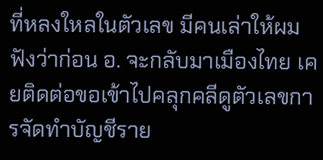ที่หลงใหลในตัวเลข มีคนเล่าให้ผมฟังว่าก่อน อ. จะกลับมาเมืองไทย เคยติดต่อขอเข้าไปคลุกคลีดูตัวเลขการจัดทำบัญชีราย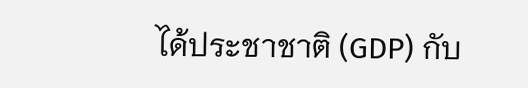ได้ประชาชาติ (GDP) กับ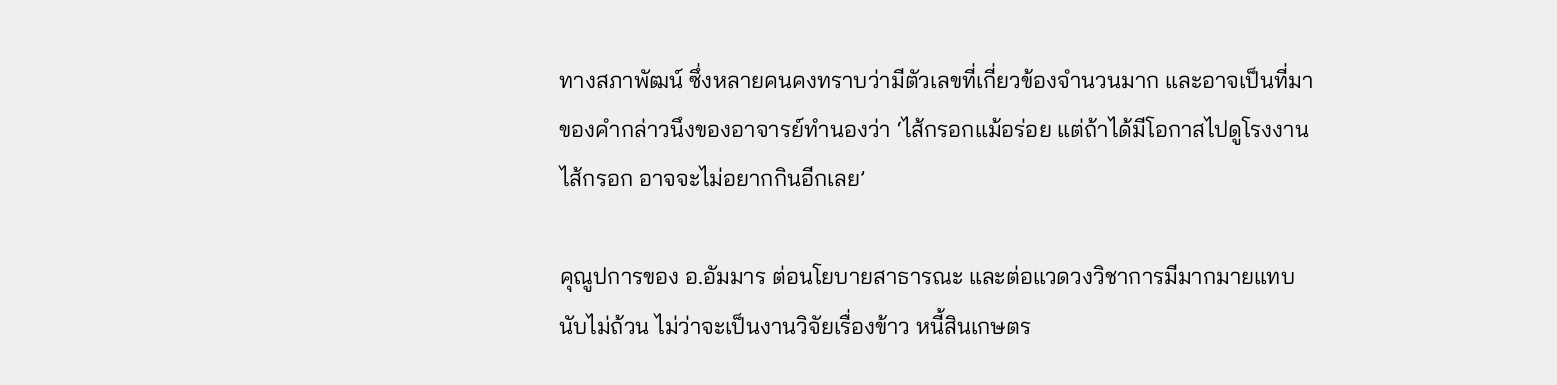ทางสภาพัฒน์ ซึ่งหลายคนคงทราบว่ามีตัวเลขที่เกี่ยวข้องจำนวนมาก และอาจเป็นที่มาของคำกล่าวนึงของอาจารย์ทำนองว่า ‘ไส้กรอกแม้อร่อย แต่ถ้าได้มีโอกาสไปดูโรงงานไส้กรอก อาจจะไม่อยากกินอีกเลย’

คุณูปการของ อ.อัมมาร ต่อนโยบายสาธารณะ และต่อแวดวงวิชาการมีมากมายแทบนับไม่ถ้วน ไม่ว่าจะเป็นงานวิจัยเรื่องข้าว หนี้สินเกษตร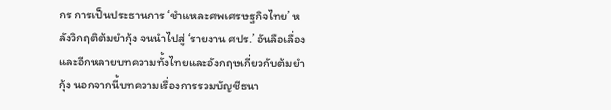กร การเป็นประธานการ ‘ชำแหละศพเศรษฐกิจไทย’ หลังวิกฤติต้มยำกุ้ง จนนำไปสู่ ‘รายงาน ศปร.’ อันลือเลื่อง และอีกหลายบทความทั้งไทยและอังกฤษเกี่ยวกับต้มยำกุ้ง นอกจากนี้บทความเรื่องการรวมบัญชีธนา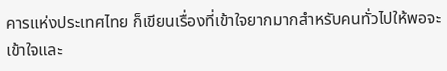คารแห่งประเทศไทย ก็เขียนเรื่องที่เข้าใจยากมากสำหรับคนทั่วไปให้พอจะเข้าใจและ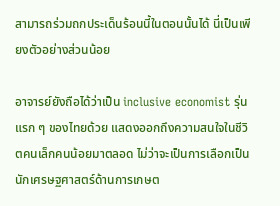สามารถร่วมถกประเด็นร้อนนี้ในตอนนั้นได้ นี่เป็นเพียงตัวอย่างส่วนน้อย

อาจารย์ยังถือได้ว่าเป็น inclusive economist รุ่นแรก ๆ ของไทยด้วย แสดงออกถึงความสนใจในชีวิตคนเล็กคนน้อยมาตลอด ไม่ว่าจะเป็นการเลือกเป็นนักเศรษฐศาสตร์ด้านการเกษต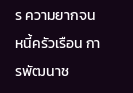ร ความยากจน หนี้ครัวเรือน การพัฒนาช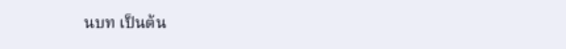นบท เป็นต้น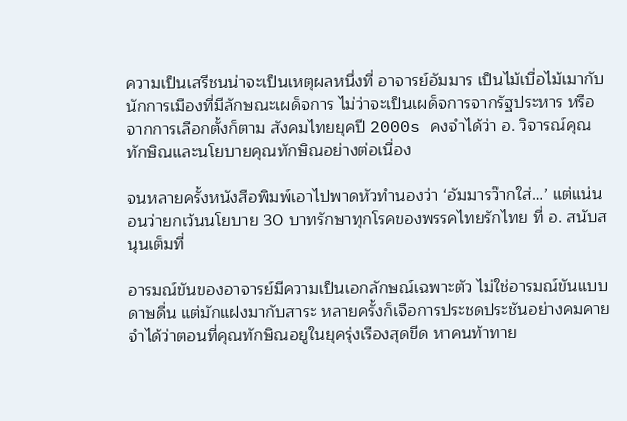ความเป็นเสรีชนน่าจะเป็นเหตุผลหนึ่งที่ อาจารย์อัมมาร เป็นไม้เบื่อไม้เมากับนักการเมืองที่มีลักษณะเผด็จการ ไม่ว่าจะเป็นเผด็จการจากรัฐประหาร หรือจากการเลือกตั้งก็ตาม สังคมไทยยุคปี 2000s คงจำได้ว่า อ. วิจารณ์คุณทักษิณและนโยบายคุณทักษิณอย่างต่อเนื่อง

จนหลายครั้งหนังสือพิมพ์เอาไปพาดหัวทำนองว่า ‘อัมมารว๊ากใส่…’ แต่แน่นอนว่ายกเว้นนโยบาย 30 บาทรักษาทุกโรคของพรรคไทยรักไทย ที่ อ. สนับสนุนเต็มที่

อารมณ์ขันของอาจารย์มีความเป็นเอกลักษณ์เฉพาะตัว ไม่ใช่อารมณ์ขันแบบดาษดื่น แต่มักแฝงมากับสาระ หลายครั้งก็เจือการประชดประชันอย่างคมคาย จำได้ว่าตอนที่คุณทักษิณอยูในยุครุ่งเรืองสุดขีด หาคนท้าทาย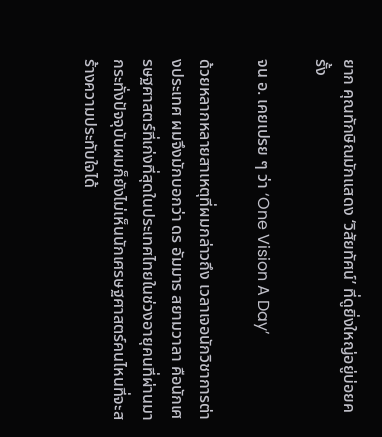ยาก คุณทักษิณมักแสดง ‘วิสัยทัศน์’ ที่ดูยิ่งใหญ่อยู่บ่อยครั้ง

จน อ. เคยเปรย ๆ ว่า ‘One Vision A Day’

ด้วยหลากหลายสาเหตุที่ผมกล่าวถึง เวลาเจอนักวิชาการต่างประเทศ ผมจึงมักบอกว่า ดร อัมมาร สยามวาลา คือนักเศรษฐศาสตร์ที่เก่งที่สุดในประเทศไทยในช่วงอายุคนที่ผ่านมา กระทั่งปัจจุบันผมก็ยังไม่เห็นนักเศรษฐศาสตร์คนไหนที่จะสร้างความประทับใจได้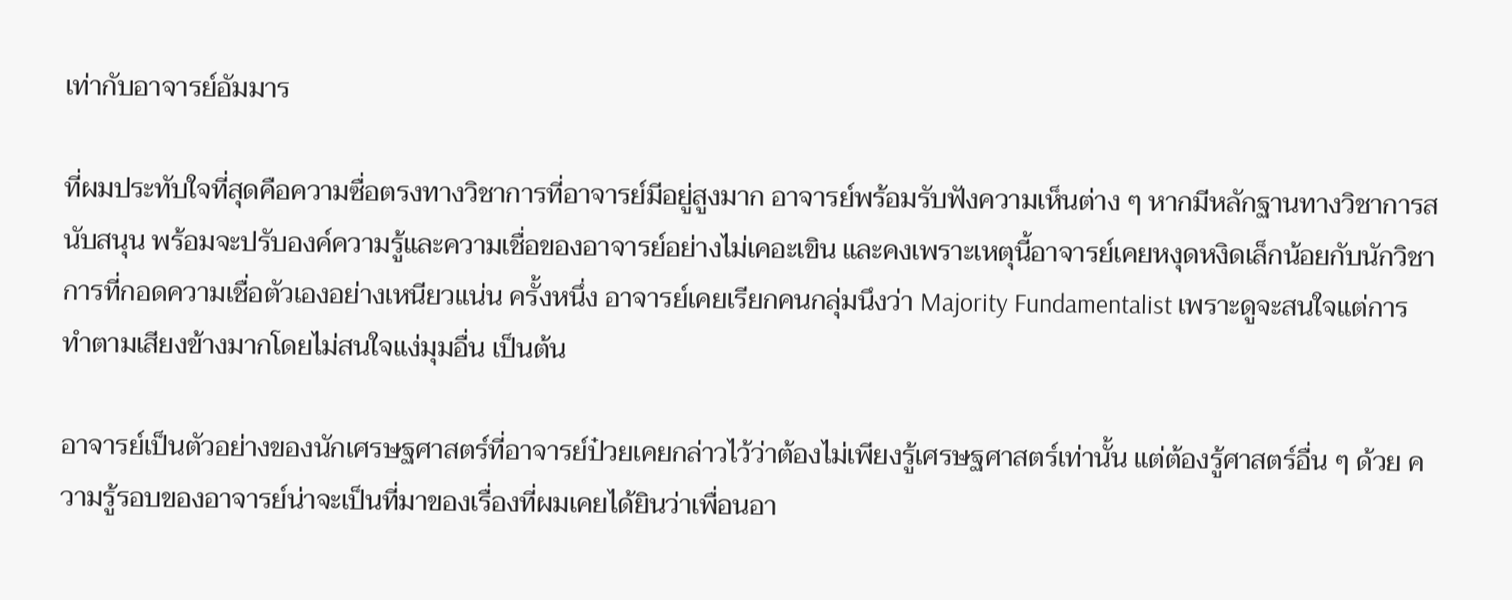เท่ากับอาจารย์อัมมาร

ที่ผมประทับใจที่สุดคือความซื่อตรงทางวิชาการที่อาจารย์มีอยู่สูงมาก อาจารย์พร้อมรับฟังความเห็นต่าง ๆ หากมีหลักฐานทางวิชาการสนับสนุน พร้อมจะปรับองค์ความรู้และความเชื่อของอาจารย์อย่างไม่เคอะเขิน และคงเพราะเหตุนี้อาจารย์เคยหงุดหงิดเล็กน้อยกับนักวิชาการที่กอดความเชื่อตัวเองอย่างเหนียวแน่น ครั้งหนึ่ง อาจารย์เคยเรียกคนกลุ่มนึงว่า Majority Fundamentalist เพราะดูจะสนใจแต่การทำตามเสียงข้างมากโดยไม่สนใจแง่มุมอื่น เป็นต้น

อาจารย์เป็นตัวอย่างของนักเศรษฐศาสตร์ที่อาจารย์ป๋วยเคยกล่าวไว้ว่าต้องไม่เพียงรู้เศรษฐศาสตร์เท่านั้น แต่ต้องรู้ศาสตร์อื่น ๆ ด้วย ความรู้รอบของอาจารย์น่าจะเป็นที่มาของเรื่องที่ผมเคยได้ยินว่าเพื่อนอา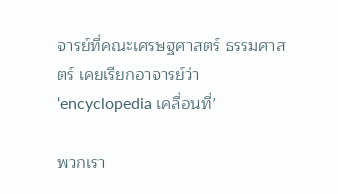จารย์ที่คณะเศรษฐศาสตร์ ธรรมศาสตร์ เคยเรียกอาจารย์ว่า ‘encyclopedia เคลื่อนที่’

พวกเรา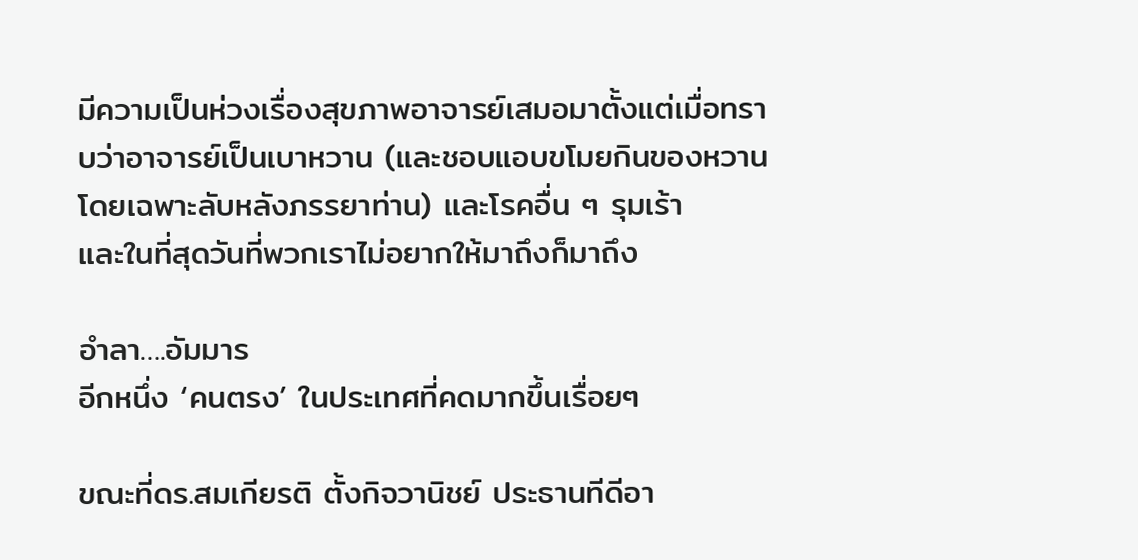มีความเป็นห่วงเรื่องสุขภาพอาจารย์เสมอมาตั้งแต่เมื่อทราบว่าอาจารย์เป็นเบาหวาน (และชอบแอบขโมยกินของหวาน โดยเฉพาะลับหลังภรรยาท่าน) และโรคอื่น ๆ รุมเร้า
และในที่สุดวันที่พวกเราไม่อยากให้มาถึงก็มาถึง

อำลา….อัมมาร
อีกหนึ่ง ‘คนตรง’ ในประเทศที่คดมากขึ้นเรื่อยๆ

ขณะที่ดร.สมเกียรติ ตั้งกิจวานิชย์ ประธานทีดีอา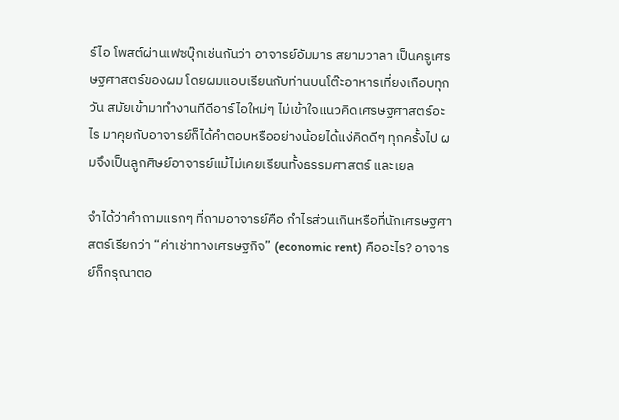ร์ไอ โพสต์ผ่านเฟซบุ๊กเช่นกันว่า อาจารย์อัมมาร สยามวาลา เป็นครูเศรษฐศาสตร์ของผม โดยผมแอบเรียนกับท่านบนโต๊ะอาหารเที่ยงเกือบทุกวัน สมัยเข้ามาทำงานทีดีอาร์ไอใหม่ๆ ไม่เข้าใจแนวคิดเศรษฐศาสตร์อะไร มาคุยกับอาจารย์ก็ได้คำตอบหรืออย่างน้อยได้แง่คิดดีๆ ทุกครั้งไป ผมจึงเป็นลูกศิษย์อาจารย์แม้ไม่เคยเรียนทั้งธรรมศาสตร์ และเยล

จำได้ว่าคำถามแรกๆ ที่ถามอาจารย์คือ กำไรส่วนเกินหรือที่นักเศรษฐศาสตร์เรียกว่า “ค่าเช่าทางเศรษฐกิจ” (economic rent) คืออะไร? อาจารย์ก็กรุณาตอ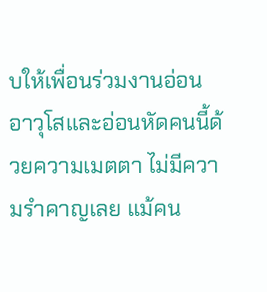บให้เพื่อนร่วมงานอ่อนอาวุโสและอ่อนหัดคนนี้ด้วยความเมตตา ไม่มีความรำคาญเลย แม้คน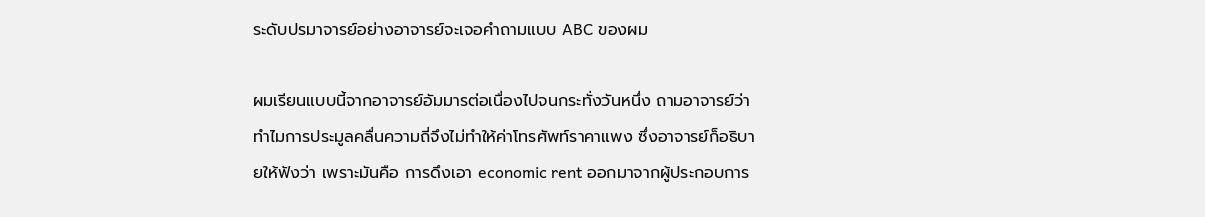ระดับปรมาจารย์อย่างอาจารย์จะเจอคำถามแบบ ABC ของผม

ผมเรียนแบบนี้จากอาจารย์อัมมารต่อเนื่องไปจนกระทั่งวันหนึ่ง ถามอาจารย์ว่า ทำไมการประมูลคลื่นความถี่จึงไม่ทำให้ค่าโทรศัพท์ราคาแพง ซึ่งอาจารย์ก็อธิบายให้ฟังว่า เพราะมันคือ การดึงเอา economic rent ออกมาจากผู้ประกอบการ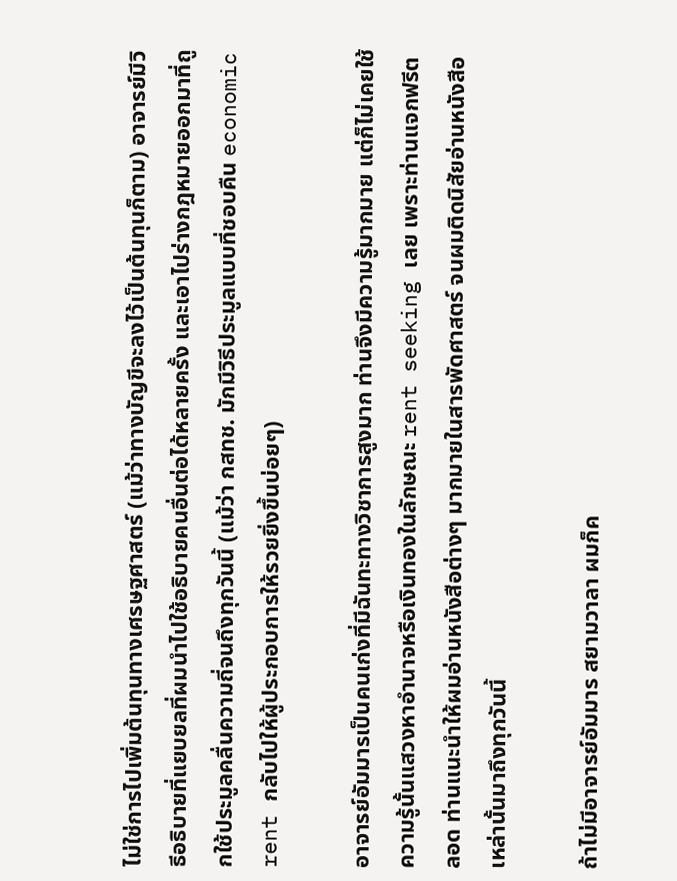ไม่ใช่การไปเพิ่มต้นทุนทางเศรษฐศาสตร์ (แม้ว่าทางบัญขีจะลงไว้เป็นต้นทุนก็ตาม) อาจารย์มีวิธีอธิบายที่แยบยลที่ผมนำไปใช้อธิบายคนอื่นต่อได้หลายครั้ง และเอาไปร่างกฎหมายออกมาที่ถูกใช้ประมูลคลื่นความถี่จนถึงทุกวันนี้ (แม้ว่า กสทช. มักมีวิธีประมูลแบบที่ชอบคืน economic rent กลับไปให้ผู้ประกอบการให้รวยยิ่งขึ้นบ่อยๆ)

อาจารย์อัมมารเป็นคนเก่งที่มีฉันทะทางวิชาการสูงมาก ท่านจึงมีความรู้มากมาย แต่ก็ไม่เคยใช้ความรู้นั้นแสวงหาอำนาจหรือเงินทองในลักษณะ rent seeking เลย เพราะท่านแจกฟรีตลอด ท่านแนะนำให้ผมอ่านหนังสือต่างๆ มากมายในสารพัดศาสตร์ จนผมติดนิสัยอ่านหนังสือเหล่านั้นมาถึงทุกวันนี้

ถ้าไม่มีอาจารย์อัมมาร สยามวาลา ผมก็ค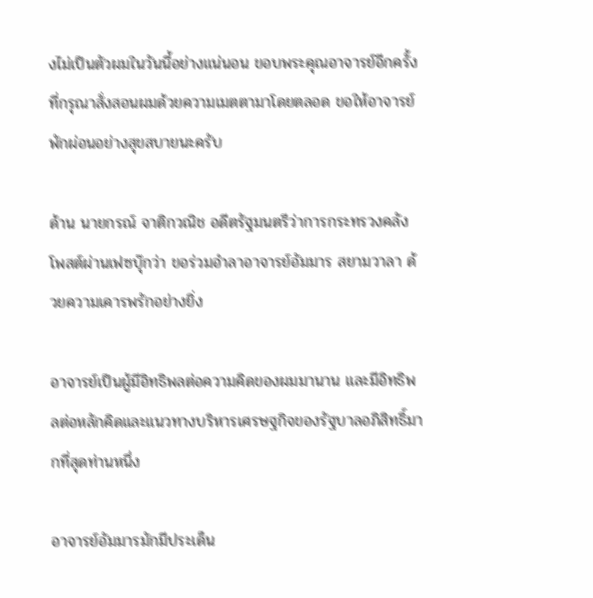งไม่เป็นตัวผมในวันนี้อย่างแน่นอน ขอบพระคุณอาจารย์อีกครั้งที่กรุณาสั่งสอนผมด้วยความเมตตามาโดยตลอด ขอให้อาจารย์พักผ่อนอย่างสุขสบายนะครับ

ด้าน นายกรณ์ จาติกวณิช อดีตรัฐมนตรีว่าการกระทรวงคลัง โพสต์ผ่านเฟซบุ๊กว่า ขอร่วมอำลาอาจารย์อัมมาร สยามวาลา ด้วยความเคารพรักอย่างยิ่ง

อาจารย์เป็นผู้มีอิทธิพลต่อความคิดของผมมานาน และมีอิทธิพลต่อหลักคิดและแนวทางบริหารเศรษฐกิจของรัฐบาลอภิสิทธิ์มากที่สุดท่านหนึ่ง

อาจารย์อัมมารมักมีประเด็น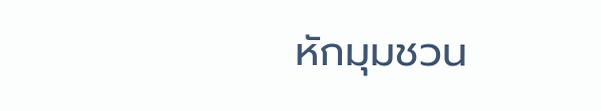หักมุมชวน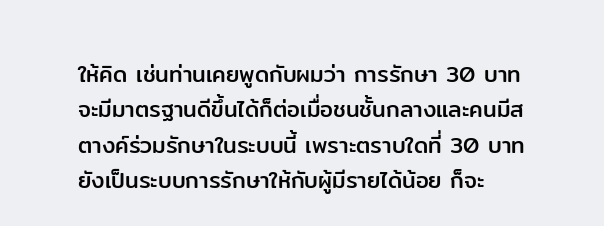ให้คิด เช่นท่านเคยพูดกับผมว่า การรักษา 30 บาท จะมีมาตรฐานดีขึ้นได้ก็ต่อเมื่อชนชั้นกลางและคนมีสตางค์ร่วมรักษาในระบบนี้ เพราะตราบใดที่ 30 บาทยังเป็นระบบการรักษาให้กับผู้มีรายได้น้อย ก็จะ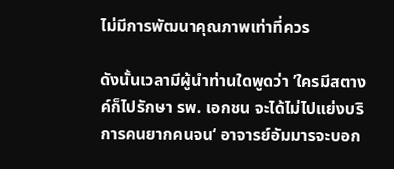ไม่มีการพัฒนาคุณภาพเท่าที่ควร

ดังนั้นเวลามีผู้นำท่านใดพูดว่า ’ใครมีสตางค์ก็ไปรักษา รพ. เอกชน จะได้ไม่ไปแย่งบริการคนยากคนจน‘ อาจารย์อัมมารจะบอก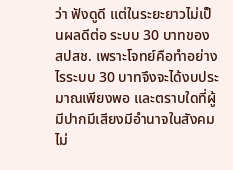ว่า ฟังดูดี แต่ในระยะยาวไม่เป็นผลดีต่อ ระบบ 30 บาทของ สปสช. เพราะโจทย์คือทำอย่างไรระบบ 30 บาทจึงจะได้งบประมาณเพียงพอ และตราบใดที่ผู้มีปากมีเสียงมีอำนาจในสังคมไม่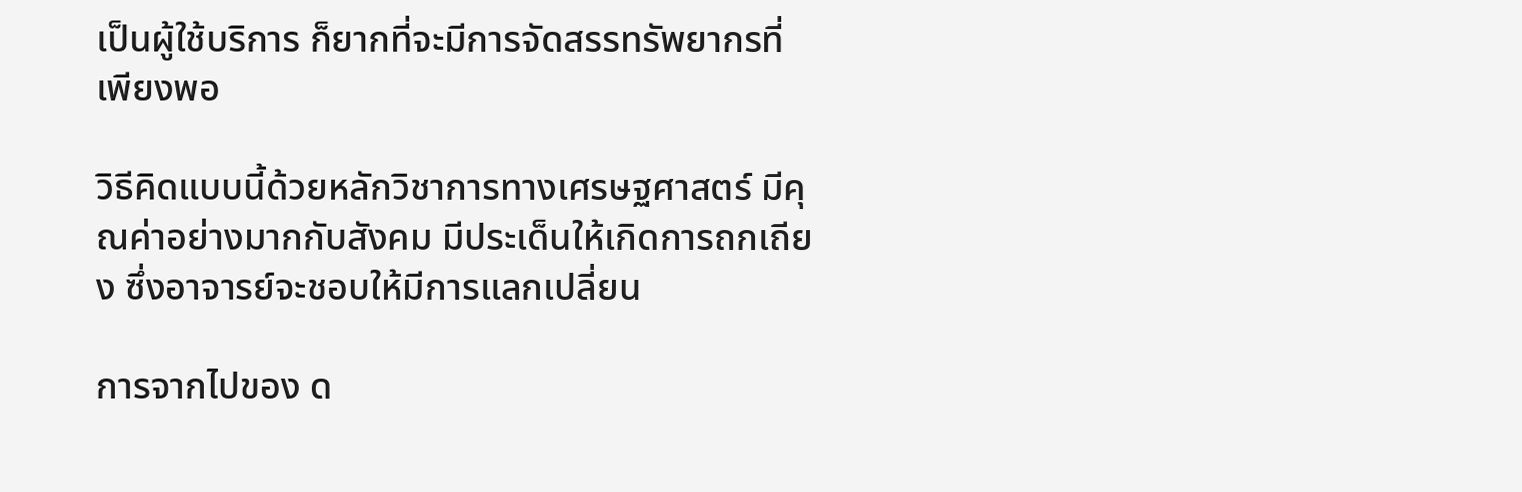เป็นผู้ใช้บริการ ก็ยากที่จะมีการจัดสรรทรัพยากรที่เพียงพอ

วิธีคิดแบบนี้ด้วยหลักวิชาการทางเศรษฐศาสตร์ มีคุณค่าอย่างมากกับสังคม มีประเด็นให้เกิดการถกเถียง ซึ่งอาจารย์จะชอบให้มีการแลกเปลี่ยน

การจากไปของ ด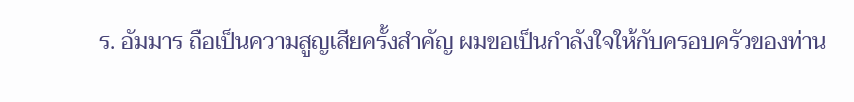ร. อัมมาร ถือเป็นความสูญเสียครั้งสำคัญ ผมขอเป็นกำลังใจให้กับครอบครัวของท่าน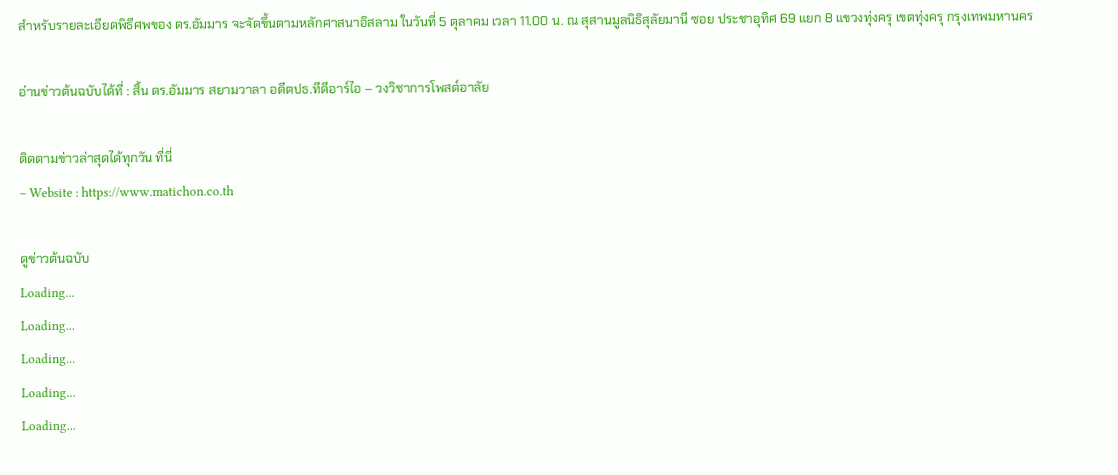สำหรับรายละเอียดพิธีศพของ ดร.อัมมาร จะจัดขึ้นตามหลักศาสนาอิสลาม ในวันที่ 5 ตุลาคม เวลา 11.00 น. ณ สุสานมูลนิธิสุลัยมานี ซอย ประชาอุทิศ 69 แยก 8 แขวงทุ่งครุ เขตทุ่งครุ กรุงเทพมหานคร

อ่านข่าวต้นฉบับได้ที่ : สิ้น ดร.อัมมาร สยามวาลา อดีตปธ.ทีดีอาร์ไอ – วงวิชาการโพสต์อาลัย

ติดตามข่าวล่าสุดได้ทุกวัน ที่นี่
– Website : https://www.matichon.co.th

ดูข่าวต้นฉบับ
Loading...
Loading...
Loading...
Loading...
Loading...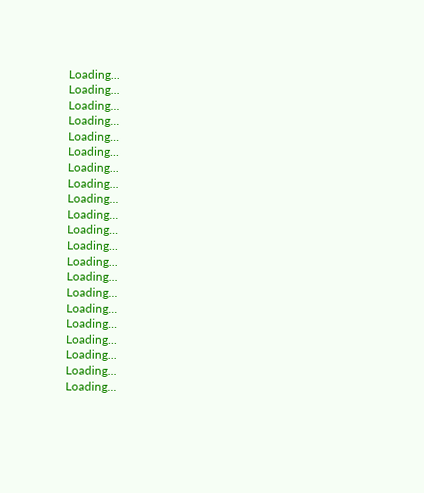Loading...
Loading...
Loading...
Loading...
Loading...
Loading...
Loading...
Loading...
Loading...
Loading...
Loading...
Loading...
Loading...
Loading...
Loading...
Loading...
Loading...
Loading...
Loading...
Loading...
Loading...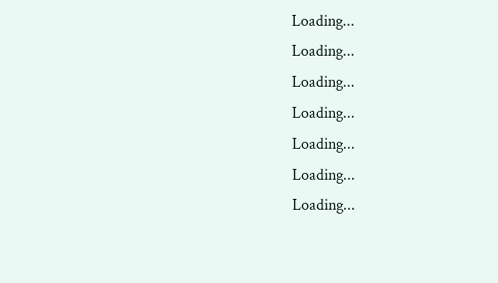Loading...
Loading...
Loading...
Loading...
Loading...
Loading...
Loading...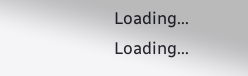Loading...
Loading...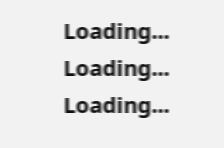Loading...
Loading...
Loading...